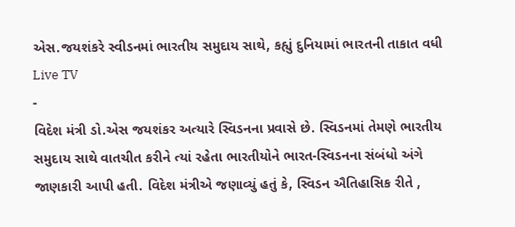એસ.જયશંકરે સ્વીડનમાં ભારતીય સમુદાય સાથે, કહ્યું દુનિયામાં ભારતની તાકાત વધી
Live TV
-
વિદેશ મંત્રી ડો.એસ જયશંકર અત્યારે સ્વિડનના પ્રવાસે છે. સ્વિડનમાં તેમણે ભારતીય સમુદાય સાથે વાતચીત કરીને ત્યાં રહેતા ભારતીયોને ભારત-સ્વિડનના સંબંધો અંગે જાણકારી આપી હતી. વિદેશ મંત્રીએ જણાવ્યું હતું કે, સ્વિડન ઐતિહાસિક રીતે ,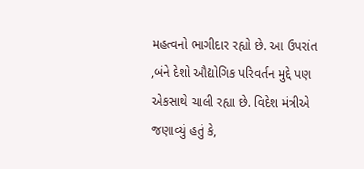મહત્વનો ભાગીદાર રહ્યો છે. આ ઉપરાંત ,બંને દેશો ઔદ્યોગિક પરિવર્તન મુદ્દે પણ એકસાથે ચાલી રહ્યા છે. વિદેશ મંત્રીએ જણાવ્યું હતું કે,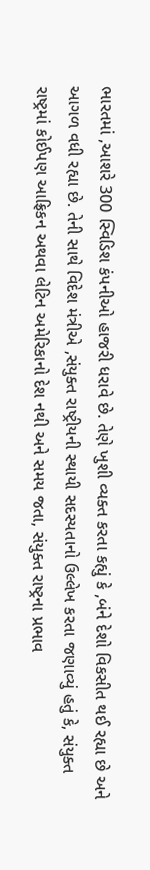ભારતમાં ,આશરે 300 સ્વિડિશ કંપનીઓ હાજરી ધરાવે છે. તેણે ખુશી વ્યક્ત કરતા કહ્યું કે ,બંને દેશો વિકસીત થઈ રહ્યા છે અને આગળ વધી રહ્યા છે. તેની સાથે વિદેશ મંત્રીએ ,સંયુક્ત રાષ્ટ્રીયની સ્થાયી સદસ્યતાનો ઉલ્લેખ કરતા જણાવ્યું હતું કે, સંયુક્ત રાષ્ટ્રમાં કોઈપણ આફ્રિકન અથવા લેટિન અમેરિકાનો દેશ નથી અને સમય જતા, સંયુક્ત રાષ્ટ્રના પ્રભાવ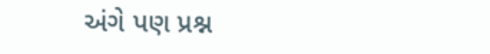અંગે પણ પ્રશ્ન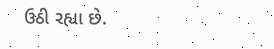ઉઠી રહ્યા છે.